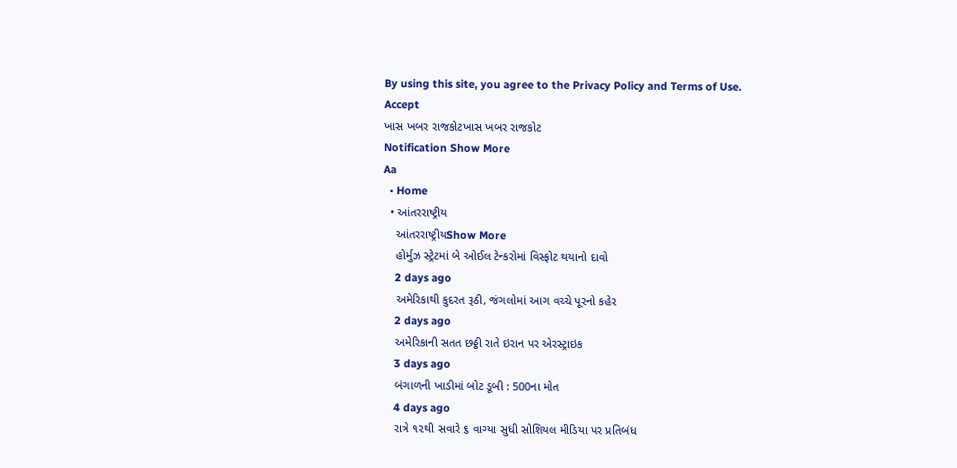By using this site, you agree to the Privacy Policy and Terms of Use.
Accept
ખાસ ખબર રાજકોટખાસ ખબર રાજકોટ
Notification Show More
Aa
  • Home
  • આંતરરાષ્ટ્રીય
    આંતરરાષ્ટ્રીયShow More
    હોર્મુઝ સ્ટ્રેટમાં બે ઓઈલ ટેન્કરોમાં વિસ્ફોટ થયાનો દાવો
    2 days ago
    અમેરિકાથી કુદરત રૂઠી, જંગલોમાં આગ વચ્ચે પૂરનો કહેર
    2 days ago
    અમેરિકાની સતત છઠ્ઠી રાતે ઇરાન પર એરસ્ટ્રાઇક
    3 days ago
    બંગાળની ખાડીમાં બોટ ડૂબી : 500ના મોત
    4 days ago
    રાત્રે ૧૨થી સવારે ૬ વાગ્યા સુધી સોશિયલ મીડિયા પર પ્રતિબંધ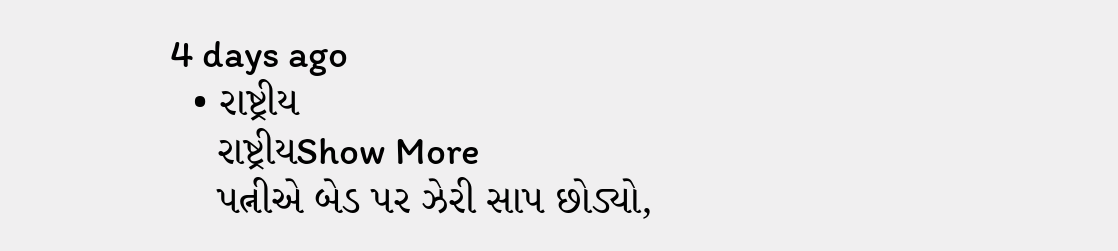4 days ago
  • રાષ્ટ્રીય
    રાષ્ટ્રીયShow More
    પત્નીએ બેડ પર ઝેરી સાપ છોડ્યો,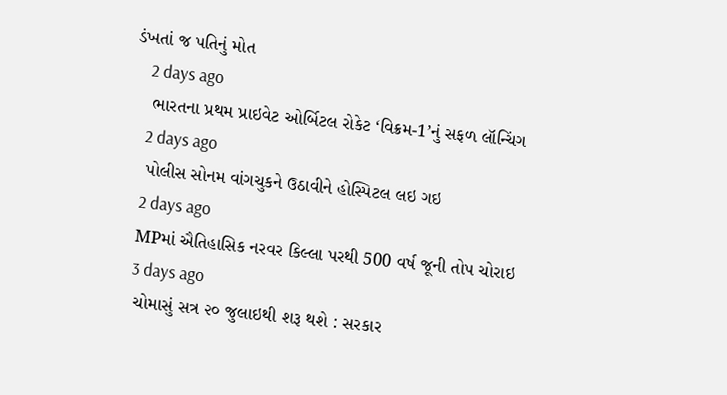ડંખતાં જ પતિનું મોત
    2 days ago
    ભારતના પ્રથમ પ્રાઇવેટ ઓર્બિટલ રોકેટ ‘વિક્રમ-1’નું સફળ લૉન્ચિંગ
    2 days ago
    પોલીસ સોનમ વાંગચુકને ઉઠાવીને હોસ્પિટલ લઇ ગઇ
    2 days ago
    MPમાં ઐતિહાસિક નરવર કિલ્લા પરથી 500 વર્ષ જૂની તોપ ચોરાઇ
    3 days ago
    ચોમાસું સત્ર ૨૦ જુલાઇથી શરૂ થશે : સરકાર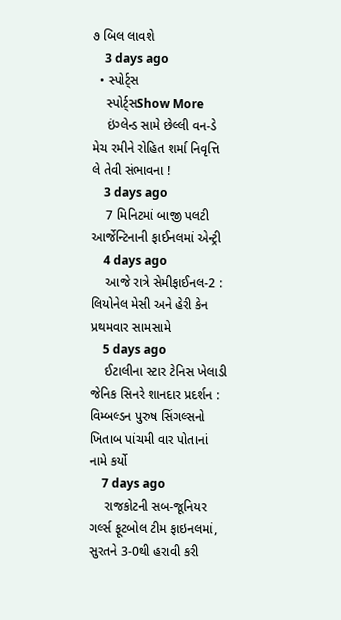૭ બિલ લાવશે
    3 days ago
  • સ્પોર્ટ્સ
    સ્પોર્ટ્સShow More
    ઇંગ્લેન્ડ સામે છેલ્લી વન-ડે મેચ રમીને રોહિત શર્મા નિવૃત્તિ લે તેવી સંભાવના !
    3 days ago
    7 મિનિટમાં બાજી પલટી આર્જેન્ટિનાની ફાઈનલમાં એન્ટ્રી
    4 days ago
    આજે રાત્રે સેમીફાઈનલ-2 : લિયોનેલ મેસી અને હેરી કેન પ્રથમવાર સામસામે
    5 days ago
    ઈટાલીના સ્ટાર ટેનિસ ખેલાડી જેનિક સિનરે શાનદાર પ્રદર્શન : વિમ્બલ્ડન પુરુષ સિંગલ્સનો ખિતાબ પાંચમી વાર પોતાનાં નામે કર્યો
    7 days ago
    રાજકોટની સબ-જૂનિયર ગર્લ્સ ફૂટબોલ ટીમ ફાઇનલમાં, સુરતને 3-0થી હરાવી કરી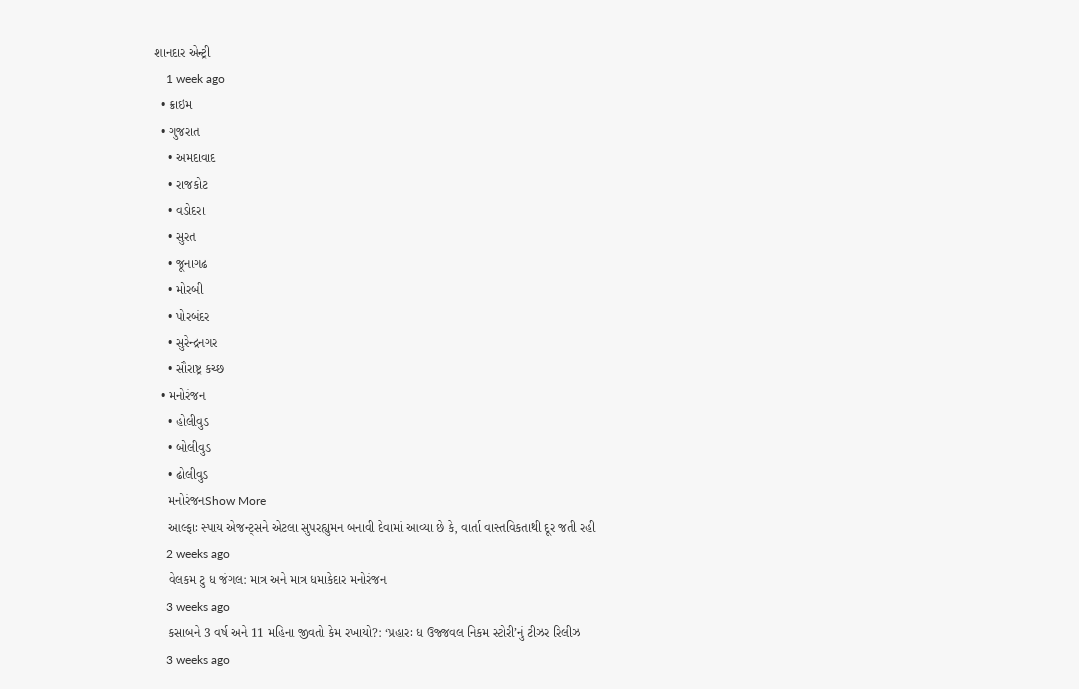શાનદાર એન્ટ્રી
    1 week ago
  • ક્રાઇમ
  • ગુજરાત
    • અમદાવાદ
    • રાજકોટ
    • વડોદરા
    • સુરત
    • જૂનાગઢ
    • મોરબી
    • પોરબંદર
    • સુરેન્દ્રનગર
    • સૌરાષ્ટ્ર કચ્છ
  • મનોરંજન
    • હોલીવુડ
    • બોલીવુડ
    • ઢોલીવુડ
    મનોરંજનShow More
    આલ્ફાઃ સ્પાય એજન્ટ્સને એટલા સુપરહ્યુમન બનાવી દેવામાં આવ્યા છે કે, વાર્તા વાસ્તવિકતાથી દૂર જતી રહી
    2 weeks ago
    વેલકમ ટુ ધ જંગલ: માત્ર અને માત્ર ધમાકેદાર મનોરંજન
    3 weeks ago
    કસાબને 3 વર્ષ અને 11 મહિના જીવતો કેમ રખાયો?: ‘પ્રહારઃ ધ ઉજ્જવલ નિકમ સ્ટોરી’નું ટીઝર રિલીઝ
    3 weeks ago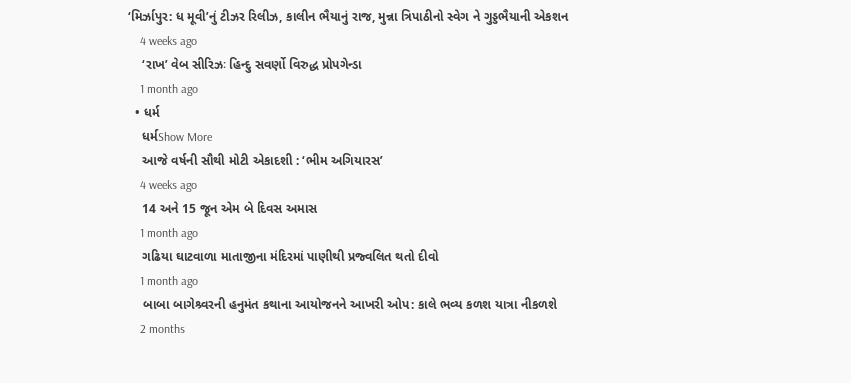‘મિર્ઝાપુર: ધ મૂવી’નું ટીઝર રિલીઝ, કાલીન ભૈયાનું રાજ, મુન્ના ત્રિપાઠીનો સ્વેગ ને ગુડ્ડભૈયાની એકશન
    4 weeks ago
    ‘રાખ’ વેબ સીરિઝઃ હિન્દુ સવર્ણો વિરુદ્ધ પ્રોપગેન્ડા
    1 month ago
  • ધર્મ
    ધર્મShow More
    આજે વર્ષની સૌથી મોટી એકાદશી : ‘ભીમ અગિયારસ’
    4 weeks ago
    14 અને 15 જૂન એમ બે દિવસ અમાસ
    1 month ago
    ગઢિયા ઘાટવાળા માતાજીના મંદિરમાં પાણીથી પ્રજ્વલિત થતો દીવો
    1 month ago
    બાબા બાગેશ્ર્વરની હનુમંત કથાના આયોજનને આખરી ઓપ: કાલે ભવ્ય કળશ યાત્રા નીકળશે
    2 months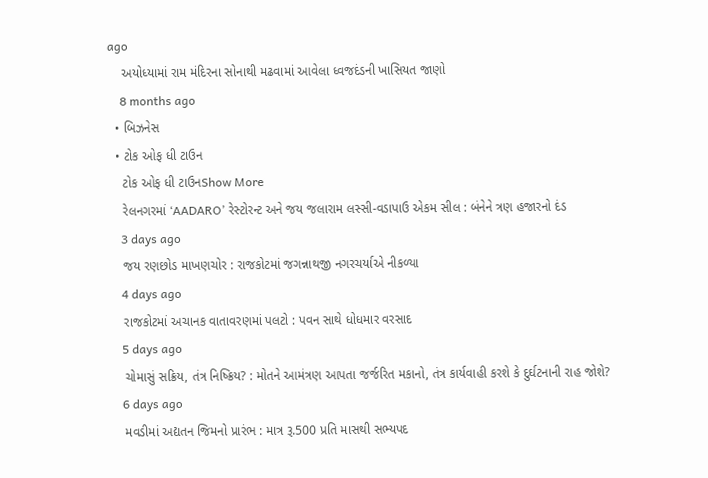ago
    અયોધ્યામાં રામ મંદિરના સોનાથી મઢવામાં આવેલા ધ્વજદંડની ખાસિયત જાણો
    8 months ago
  • બિઝનેસ
  • ટોક ઓફ ધી ટાઉન
    ટોક ઓફ ધી ટાઉનShow More
    રેલનગરમાં ‘AADARO’ રેસ્ટોરન્ટ અને જય જલારામ લસ્સી-વડાપાઉ એકમ સીલ : બંનેને ત્રણ હજારનો દંડ
    3 days ago
    જય રણછોડ માખણચોર : રાજકોટમાં જગન્નાથજી નગરચર્યાએ નીકળ્યા
    4 days ago
    રાજકોટમાં અચાનક વાતાવરણમાં પલટો : પવન સાથે ધોધમાર વરસાદ
    5 days ago
    ચોમાસું સક્રિય, તંત્ર નિષ્ક્રિય? : મોતને આમંત્રણ આપતા જર્જરિત મકાનો, તંત્ર કાર્યવાહી કરશે કે દુર્ઘટનાની રાહ જોશે?
    6 days ago
    મવડીમાં અદ્યતન જિમનો પ્રારંભ : માત્ર રૂ.500 પ્રતિ માસથી સભ્યપદ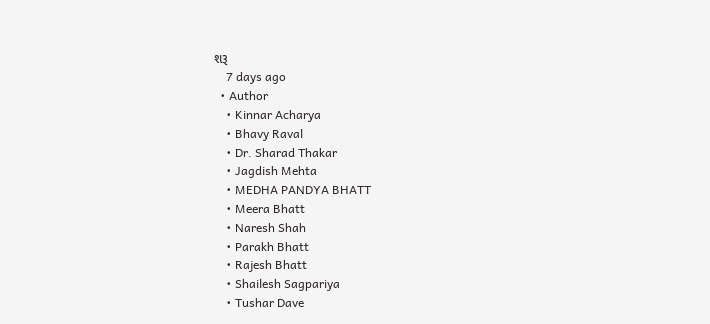શરૂ
    7 days ago
  • Author
    • Kinnar Acharya
    • Bhavy Raval
    • Dr. Sharad Thakar
    • Jagdish Mehta
    • MEDHA PANDYA BHATT
    • Meera Bhatt
    • Naresh Shah
    • Parakh Bhatt
    • Rajesh Bhatt
    • Shailesh Sagpariya
    • Tushar Dave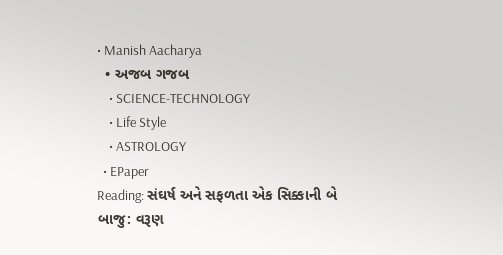• Manish Aacharya
  • અજબ ગજબ
    • SCIENCE-TECHNOLOGY
    • Life Style
    • ASTROLOGY
  • EPaper
Reading: સંઘર્ષ અને સફળતા એક સિક્કાની બે બાજુ: વરૂણ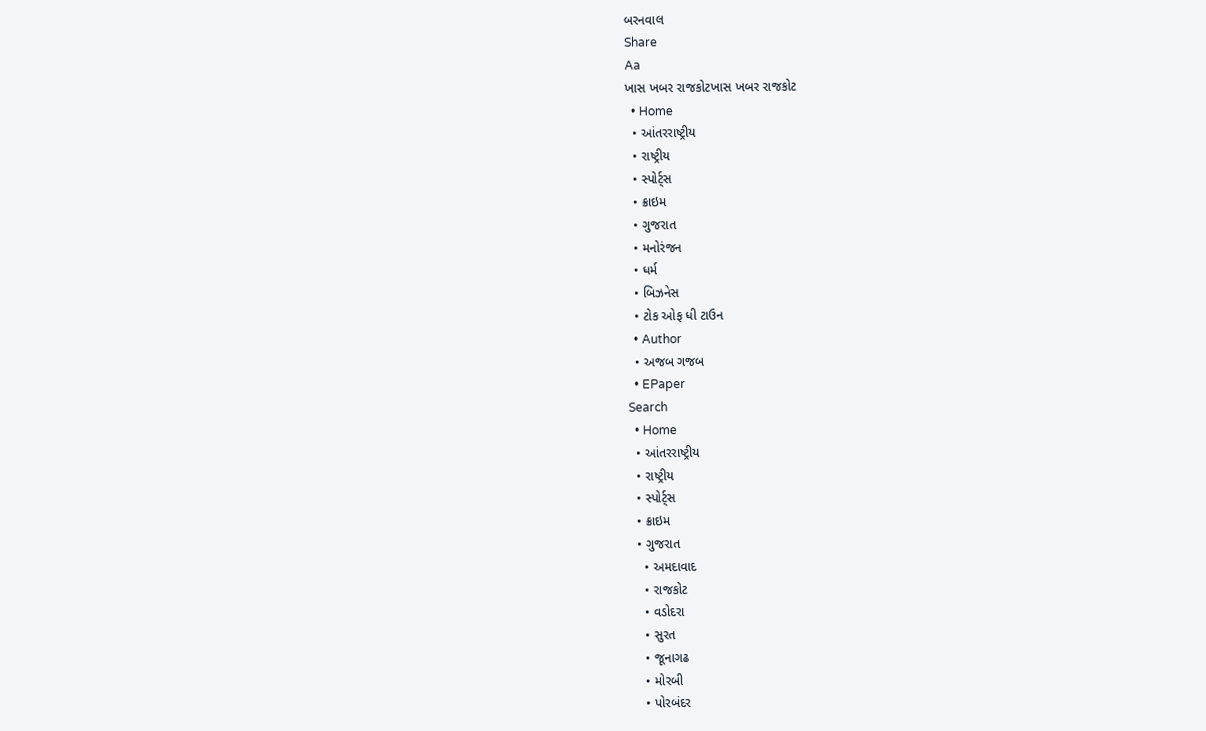બરનવાલ
Share
Aa
ખાસ ખબર રાજકોટખાસ ખબર રાજકોટ
  • Home
  • આંતરરાષ્ટ્રીય
  • રાષ્ટ્રીય
  • સ્પોર્ટ્સ
  • ક્રાઇમ
  • ગુજરાત
  • મનોરંજન
  • ધર્મ
  • બિઝનેસ
  • ટોક ઓફ ધી ટાઉન
  • Author
  • અજબ ગજબ
  • EPaper
Search
  • Home
  • આંતરરાષ્ટ્રીય
  • રાષ્ટ્રીય
  • સ્પોર્ટ્સ
  • ક્રાઇમ
  • ગુજરાત
    • અમદાવાદ
    • રાજકોટ
    • વડોદરા
    • સુરત
    • જૂનાગઢ
    • મોરબી
    • પોરબંદર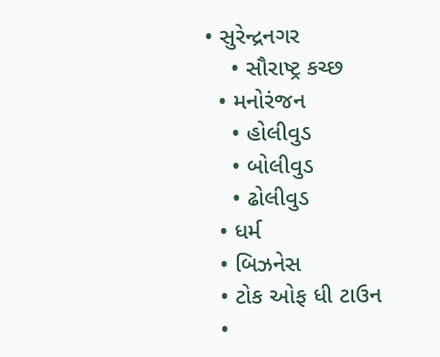• સુરેન્દ્રનગર
    • સૌરાષ્ટ્ર કચ્છ
  • મનોરંજન
    • હોલીવુડ
    • બોલીવુડ
    • ઢોલીવુડ
  • ધર્મ
  • બિઝનેસ
  • ટોક ઓફ ધી ટાઉન
  •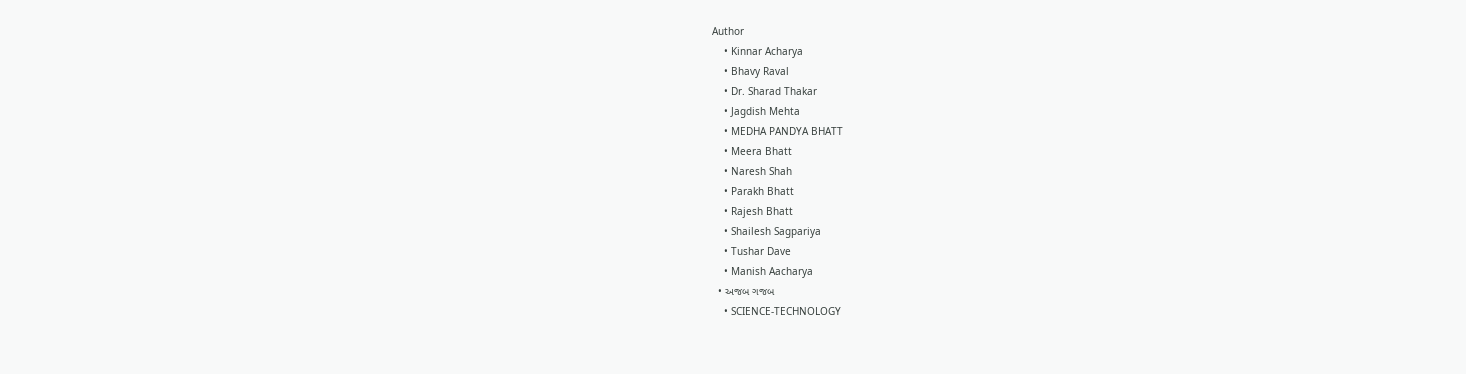Author
    • Kinnar Acharya
    • Bhavy Raval
    • Dr. Sharad Thakar
    • Jagdish Mehta
    • MEDHA PANDYA BHATT
    • Meera Bhatt
    • Naresh Shah
    • Parakh Bhatt
    • Rajesh Bhatt
    • Shailesh Sagpariya
    • Tushar Dave
    • Manish Aacharya
  • અજબ ગજબ
    • SCIENCE-TECHNOLOGY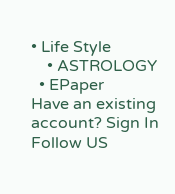• Life Style
    • ASTROLOGY
  • EPaper
Have an existing account? Sign In
Follow US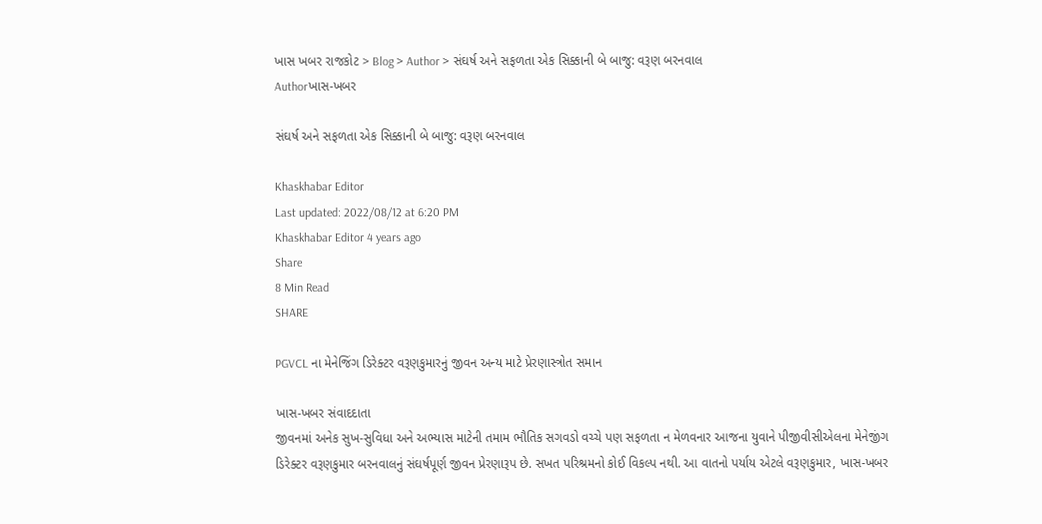ખાસ ખબર રાજકોટ > Blog > Author > સંઘર્ષ અને સફળતા એક સિક્કાની બે બાજુ: વરૂણ બરનવાલ
Authorખાસ-ખબર

સંઘર્ષ અને સફળતા એક સિક્કાની બે બાજુ: વરૂણ બરનવાલ

Khaskhabar Editor
Last updated: 2022/08/12 at 6:20 PM
Khaskhabar Editor 4 years ago
Share
8 Min Read
SHARE

PGVCL ના મેનેજિંગ ડિરેક્ટર વરૂણકુમારનું જીવન અન્ય માટે પ્રેરણાસ્ત્રોત સમાન

ખાસ-ખબર સંવાદદાતા
જીવનમાં અનેક સુખ-સુવિધા અને અભ્યાસ માટેની તમામ ભૌતિક સગવડો વચ્ચે પણ સફળતા ન મેળવનાર આજના યુવાને પીજીવીસીએલના મેનેજીંગ ડિરેક્ટર વરૂણકુમાર બરનવાલનું સંઘર્ષપૂર્ણ જીવન પ્રેરણારૂપ છે. સખત પરિશ્રમનો કોઈ વિકલ્પ નથી. આ વાતનો પર્યાય એટલે વરૂણકુમાર, ખાસ-ખબર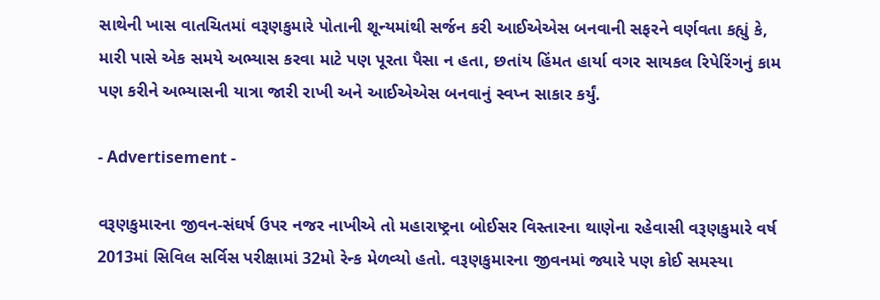સાથેની ખાસ વાતચિતમાં વરૂણકુમારે પોતાની શૂન્યમાંથી સર્જન કરી આઈએએસ બનવાની સફરને વર્ણવતા કહ્યું કે, મારી પાસે એક સમયે અભ્યાસ કરવા માટે પણ પૂરતા પૈસા ન હતા, છતાંય હિંમત હાર્યા વગર સાયકલ રિપેરિંગનું કામ પણ કરીને અભ્યાસની યાત્રા જારી રાખી અને આઈએએસ બનવાનું સ્વપ્ન સાકાર કર્યું.

- Advertisement -

વરૂણકુમારના જીવન-સંઘર્ષ ઉપર નજર નાખીએ તો મહારાષ્ટ્રના બોઈસર વિસ્તારના થાણેના રહેવાસી વરૂણકુમારે વર્ષ 2013માં સિવિલ સર્વિસ પરીક્ષામાં 32મો રેન્ક મેળવ્યો હતો. વરૂણકુમારના જીવનમાં જ્યારે પણ કોઈ સમસ્યા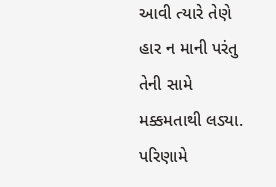આવી ત્યારે તેણે હાર ન માની પરંતુ તેની સામે મક્કમતાથી લડ્યા. પરિણામે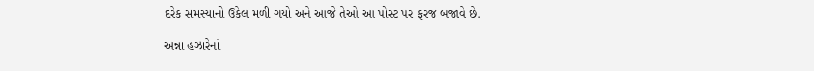દરેક સમસ્યાનો ઉકેલ મળી ગયો અને આજે તેઓ આ પોસ્ટ પર ફરજ બજાવે છે.

અન્ના હઝારેનાં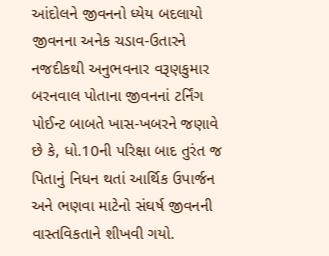આંદોલને જીવનનો ધ્યેય બદલાયો
જીવનના અનેક ચડાવ-ઉતારને નજદીકથી અનુભવનાર વરૂણકુમાર બરનવાલ પોતાના જીવનનાં ટર્નિંગ પોઈન્ટ બાબતે ખાસ-ખબરને જણાવે છે કે, ધો.10ની પરિક્ષા બાદ તુરંત જ પિતાનું નિધન થતાં આર્થિક ઉપાર્જન અને ભણવા માટેનો સંઘર્ષ જીવનની વાસ્તવિકતાને શીખવી ગયો.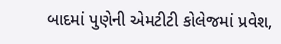બાદમાં પુણેની એમટીટી કોલેજમાં પ્રવેશ,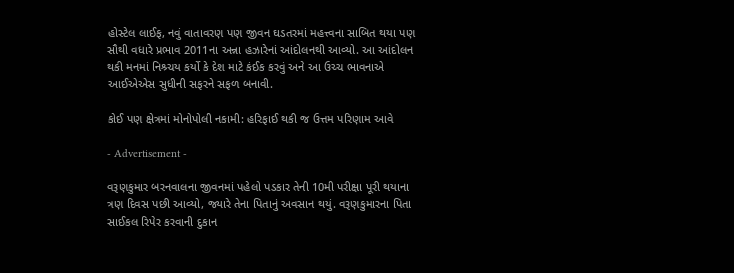હોસ્ટેલ લાઈફ, નવું વાતાવરણ પણ જીવન ઘડતરમાં મહત્ત્વના સાબિત થયા પણ સૌથી વધારે પ્રભાવ 2011ના અન્ના હઝારેનાં આંદોલનથી આવ્યો. આ આંદોલન થકી મનમાં નિશ્ર્ચય કર્યો કે દેશ માટે કંઈક કરવું અને આ ઉચ્ચ ભાવનાએ આઈએએસ સુધીની સફરને સફળ બનાવી.

કોઈ પણ ક્ષેત્રમાં મોનોપોલી નકામી: હરિફાઈ થકી જ ઉત્તમ પરિણામ આવે

- Advertisement -

વરૂણકુમાર બરનવાલના જીવનમાં પહેલો પડકાર તેની 10મી પરીક્ષા પૂરી થયાના ત્રણ દિવસ પછી આવ્યો, જ્યારે તેના પિતાનું અવસાન થયું. વરૂણકુમારના પિતા સાઈકલ રિપેર કરવાની દુકાન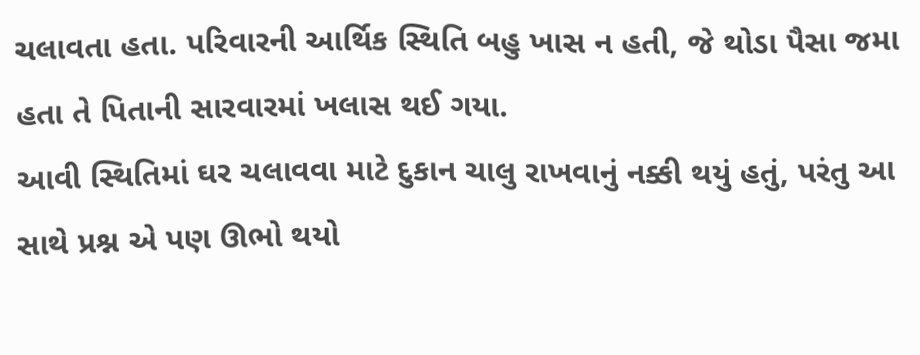ચલાવતા હતા. પરિવારની આર્થિક સ્થિતિ બહુ ખાસ ન હતી, જે થોડા પૈસા જમા હતા તે પિતાની સારવારમાં ખલાસ થઈ ગયા.
આવી સ્થિતિમાં ઘર ચલાવવા માટે દુકાન ચાલુ રાખવાનું નક્કી થયું હતું, પરંતુ આ સાથે પ્રશ્ન એ પણ ઊભો થયો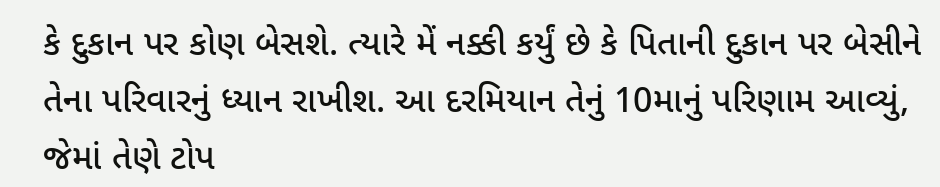કે દુકાન પર કોણ બેસશે. ત્યારે મેં નક્કી કર્યું છે કે પિતાની દુકાન પર બેસીને તેના પરિવારનું ધ્યાન રાખીશ. આ દરમિયાન તેનું 10માનું પરિણામ આવ્યું, જેમાં તેણે ટોપ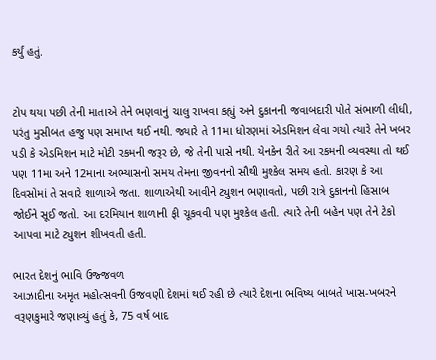કર્યું હતું.


ટોપ થયા પછી તેની માતાએ તેને ભણવાનું ચાલુ રાખવા કહ્યું અને દુકાનની જવાબદારી પોતે સંભાળી લીધી, પરંતુ મુસીબત હજુ પણ સમાપ્ત થઈ નથી. જ્યારે તે 11મા ધોરણમાં એડમિશન લેવા ગયો ત્યારે તેને ખબર પડી કે એડમિશન માટે મોટી રકમની જરૂર છે, જે તેની પાસે નથી. યેનકેન રીતે આ રકમની વ્યવસ્થા તો થઈ પણ 11મા અને 12માના અભ્યાસનો સમય તેમના જીવનનો સૌથી મુશ્કેલ સમય હતો. કારણ કે આ દિવસોમાં તે સવારે શાળાએ જતા. શાળાએથી આવીને ટ્યુશન ભણાવતો, પછી રાત્રે દુકાનનો હિસાબ જોઈને સૂઈ જતો. આ દરમિયાન શાળાની ફી ચૂકવવી પણ મુશ્કેલ હતી. ત્યારે તેની બહેન પણ તેને ટેકો આપવા માટે ટ્યુશન શીખવતી હતી.

ભારત દેશનું ભાવિ ઉજ્જવળ
આઝાદીના અમૃત મહોત્સવની ઉજવણી દેશમાં થઈ રહી છે ત્યારે દેશના ભવિષ્ય બાબતે ખાસ-ખબરને વરૂણકુમારે જણાવ્યું હતું કે, 75 વર્ષ બાદ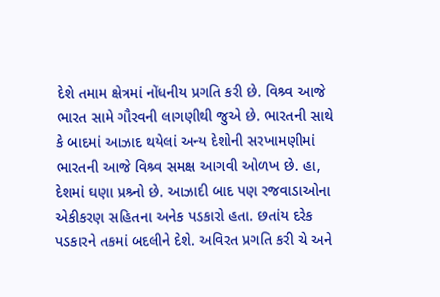દેશે તમામ ક્ષેત્રમાં નોંધનીય પ્રગતિ કરી છે. વિશ્ર્વ આજે ભારત સામે ગૌરવની લાગણીથી જુએ છે. ભારતની સાથે કે બાદમાં આઝાદ થયેલાં અન્ય દેશોની સરખામણીમાં ભારતની આજે વિશ્ર્વ સમક્ષ આગવી ઓળખ છે. હા, દેશમાં ઘણા પ્રશ્ર્નો છે. આઝાદી બાદ પણ રજવાડાઓના એકીકરણ સહિતના અનેક પડકારો હતા. છતાંય દરેક પડકારને તકમાં બદલીને દેશે. અવિરત પ્રગતિ કરી ચે અને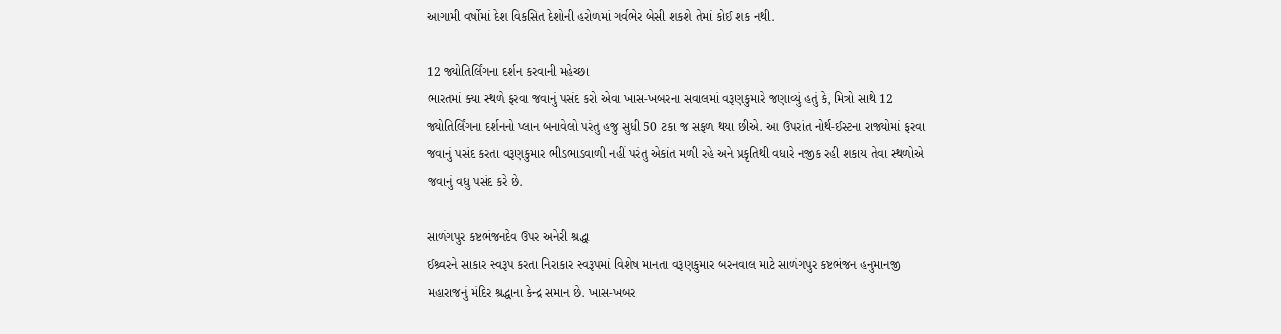આગામી વર્ષોમાં દેશ વિકસિત દેશોની હરોળમાં ગર્વભેર બેસી શકશે તેમાં કોઈ શક નથી.

12 જ્યોતિર્લિંગના દર્શન કરવાની મહેચ્છા
ભારતમાં ક્યા સ્થળે ફરવા જવાનું પસંદ કરો એવા ખાસ-ખબરના સવાલમાં વરૂણકુમારે જણાવ્યું હતું કે, મિત્રો સાથે 12 જ્યોતિર્લિંગના દર્શનનો પ્લાન બનાવેલો પરંતુ હજુ સુધી 50 ટકા જ સફળ થયા છીએ. આ ઉપરાંત નોર્થ-ઈસ્ટના રાજ્યોમાં ફરવા જવાનું પસંદ કરતા વરૂણકુમાર ભીડભાડવાળી નહીં પરંતુ એકાંત મળી રહે અને પ્રકૃતિથી વધારે નજીક રહી શકાય તેવા સ્થળોએ જવાનું વધુ પસંદ કરે છે.

સાળંગપુર કષ્ટભંજનદેવ ઉપર અનેરી શ્રદ્ધા
ઈશ્ર્વરને સાકાર સ્વરૂપ કરતા નિરાકાર સ્વરૂપમાં વિશેષ માનતા વરૂણકુમાર બરનવાલ માટે સાળંગપુર કષ્ટભંજન હનુમાનજી મહારાજનું મંદિર શ્રદ્ધાના કેન્દ્ર સમાન છે. ખાસ-ખબર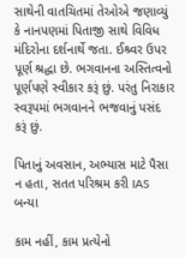સાથેની વાતચિતમાં તેઓએ જણાવ્યું કે નાનપણમાં પિતાજી સાથે વિવિધ મંદિરોના દર્શનાર્થે જતા. ઈશ્ર્વર ઉપર પૂર્ણ શ્રદ્ધા છે. ભગવાનના અસ્તિત્વનો પૂર્ણપણે સ્વીકાર કરૂં છું. પરંતુ નિરાકાર સ્વરૂપમાં ભગવાનને ભજવાનું પસંદ કરૂં છું.

પિતાનું અવસાન, અભ્યાસ માટે પૈસા ન હતા, સતત પરિશ્રમ કરી IAS બન્યા

કામ નહીં, કામ પ્રત્યેનો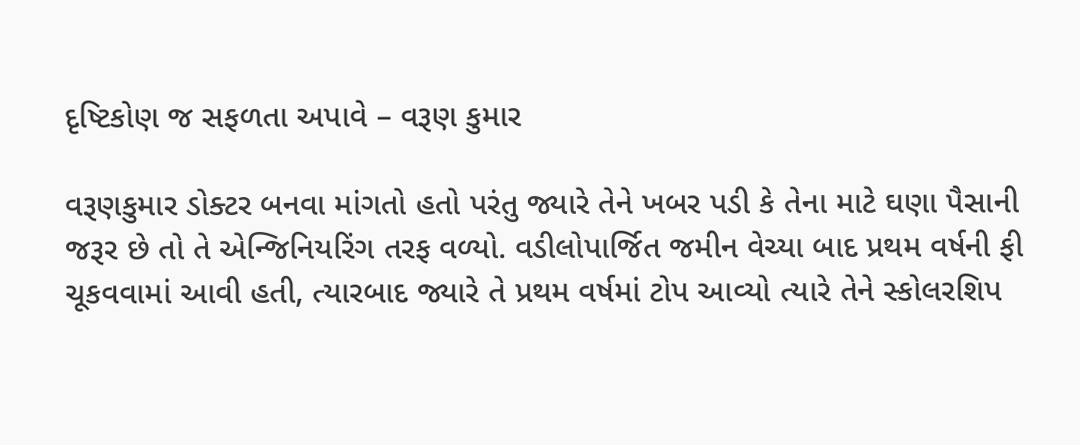દૃષ્ટિકોણ જ સફળતા અપાવે – વરૂણ કુમાર

વરૂણકુમાર ડોક્ટર બનવા માંગતો હતો પરંતુ જ્યારે તેને ખબર પડી કે તેના માટે ઘણા પૈસાની જરૂર છે તો તે એન્જિનિયરિંગ તરફ વળ્યો. વડીલોપાર્જિત જમીન વેચ્યા બાદ પ્રથમ વર્ષની ફી ચૂકવવામાં આવી હતી, ત્યારબાદ જ્યારે તે પ્રથમ વર્ષમાં ટોપ આવ્યો ત્યારે તેને સ્કોલરશિપ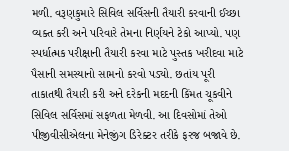મળી. વરૂણકુમારે સિવિલ સર્વિસની તૈયારી કરવાની ઈચ્છા વ્યક્ત કરી અને પરિવારે તેમના નિર્ણયને ટેકો આપ્યો. પણ સ્પર્ધાત્મક પરીક્ષાની તૈયારી કરવા માટે પુસ્તક ખરીદવા માટે પૈસાની સમસ્યાનો સામનો કરવો પડ્યો. છતાંય પૂરી તાકાતથી તૈયારી કરી અને દરેકની મદદની કિંમત ચૂકવીને સિવિલ સર્વિસમાં સફળતા મેળવી. આ દિવસોમાં તેઓ પીજીવીસીએલના મેનેજીંગ ડિરેક્ટર તરીકે ફરજ બજાવે છે.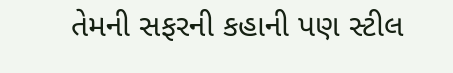તેમની સફરની કહાની પણ સ્ટીલ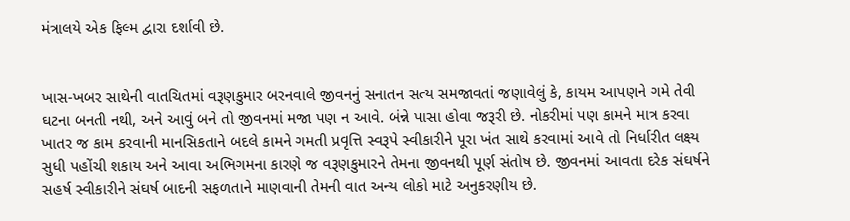મંત્રાલયે એક ફિલ્મ દ્વારા દર્શાવી છે.


ખાસ-ખબર સાથેની વાતચિતમાં વરૂણકુમાર બરનવાલે જીવનનું સનાતન સત્ય સમજાવતાં જણાવેલું કે, કાયમ આપણને ગમે તેવી ઘટના બનતી નથી, અને આવું બને તો જીવનમાં મજા પણ ન આવે. બંન્ને પાસા હોવા જરૂરી છે. નોકરીમાં પણ કામને માત્ર કરવા ખાતર જ કામ કરવાની માનસિકતાને બદલે કામને ગમતી પ્રવૃત્તિ સ્વરૂપે સ્વીકારીને પૂરા ખંત સાથે કરવામાં આવે તો નિર્ધારીત લક્ષ્ય સુધી પહોંચી શકાય અને આવા અભિગમના કારણે જ વરૂણકુમારને તેમના જીવનથી પૂર્ણ સંતોષ છે. જીવનમાં આવતા દરેક સંઘર્ષને સહર્ષ સ્વીકારીને સંઘર્ષ બાદની સફળતાને માણવાની તેમની વાત અન્ય લોકો માટે અનુકરણીય છે.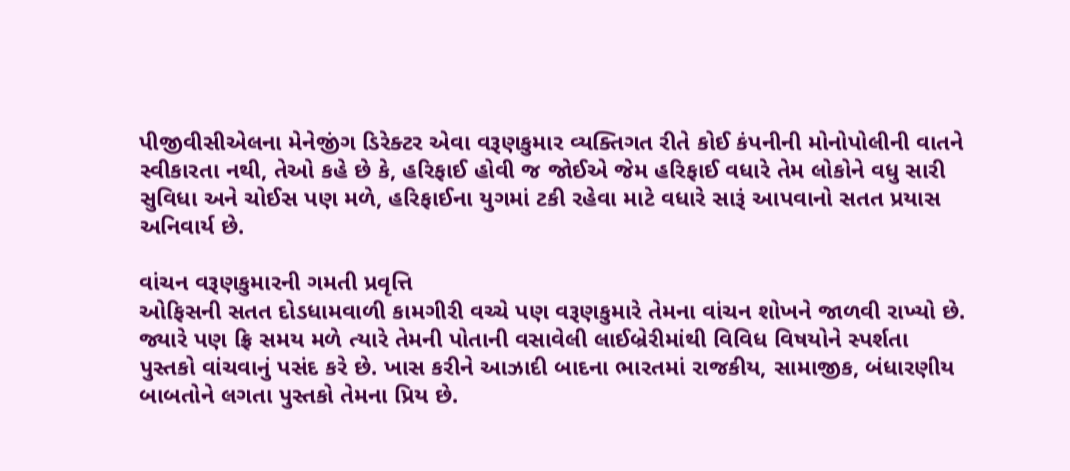પીજીવીસીએલના મેનેજીંગ ડિરેક્ટર એવા વરૂણકુમાર વ્યક્તિગત રીતે કોઈ કંપનીની મોનોપોલીની વાતને સ્વીકારતા નથી, તેઓ કહે છે કે, હરિફાઈ હોવી જ જોઈએ જેમ હરિફાઈ વધારે તેમ લોકોને વધુ સારી સુવિધા અને ચોઈસ પણ મળે, હરિફાઈના યુગમાં ટકી રહેવા માટે વધારે સારૂં આપવાનો સતત પ્રયાસ અનિવાર્ય છે.

વાંચન વરૂણકુમારની ગમતી પ્રવૃત્તિ
ઓફિસની સતત દોડધામવાળી કામગીરી વચ્ચે પણ વરૂણકુમારે તેમના વાંચન શોખને જાળવી રાખ્યો છે. જ્યારે પણ ફ્રિ સમય મળે ત્યારે તેમની પોતાની વસાવેલી લાઈબ્રેરીમાંથી વિવિધ વિષયોને સ્પર્શતા પુસ્તકો વાંચવાનું પસંદ કરે છે. ખાસ કરીને આઝાદી બાદના ભારતમાં રાજકીય, સામાજીક, બંધારણીય બાબતોને લગતા પુસ્તકો તેમના પ્રિય છે.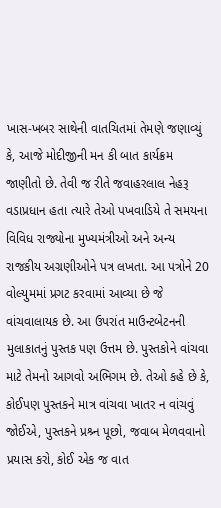ખાસ-ખબર સાથેની વાતચિતમાં તેમણે જણાવ્યું કે, આજે મોદીજીની મન કી બાત કાર્યક્રમ જાણીતો છે. તેવી જ રીતે જવાહરલાલ નેહરૂ વડાપ્રધાન હતા ત્યારે તેઓ પખવાડિયે તે સમયના વિવિધ રાજ્યોના મુખ્યમંત્રીઓ અને અન્ય રાજકીય અગ્રણીઓને પત્ર લખતા. આ પત્રોને 20 વોલ્યુમમાં પ્રગટ કરવામાં આવ્યા છે જે વાંચવાલાયક છે. આ ઉપરાંત માઉન્ટબેટનની મુલાકાતનું પુસ્તક પણ ઉત્તમ છે. પુસ્તકોને વાંચવા માટે તેમનો આગવો અભિગમ છે. તેઓ કહે છે કે, કોઈપણ પુસ્તકને માત્ર વાંચવા ખાતર ન વાંચવું જોઈએ, પુસ્તકને પ્રશ્ર્ન પૂછો, જવાબ મેળવવાનો પ્રયાસ કરો, કોઈ એક જ વાત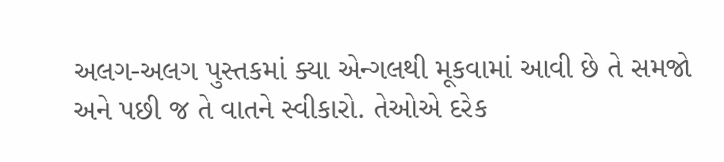અલગ-અલગ પુસ્તકમાં ક્યા એન્ગલથી મૂકવામાં આવી છે તે સમજો અને પછી જ તે વાતને સ્વીકારો. તેઓએ દરેક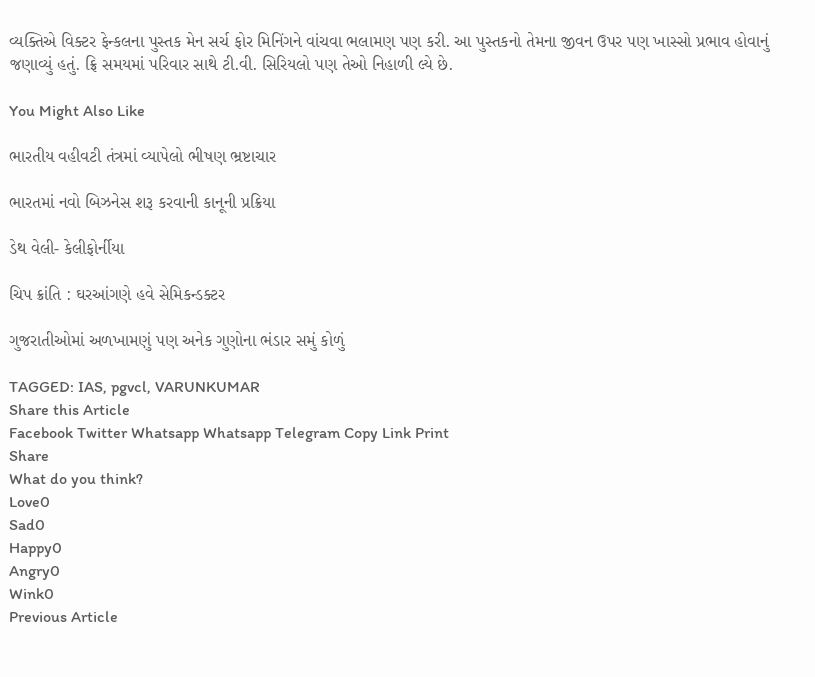વ્યક્તિએ વિક્ટર ફેન્કલના પુસ્તક મેન સર્ચ ફોર મિનિંગને વાંચવા ભલામણ પણ કરી. આ પુસ્તકનો તેમના જીવન ઉપર પણ ખાસ્સો પ્રભાવ હોવાનું જણાવ્યું હતું. ફ્રિ સમયમાં પરિવાર સાથે ટી.વી. સિરિયલો પણ તેઓ નિહાળી લ્યે છે.

You Might Also Like

ભારતીય વહીવટી તંત્રમાં વ્યાપેલો ભીષણ ભ્રષ્ટાચાર

ભારતમાં નવો બિઝનેસ શરૂ કરવાની કાનૂની પ્રક્રિયા

ડેથ વેલી- કેલીફોર્નીયા

ચિપ ક્રાંતિ : ઘરઆંગણે હવે સેમિકન્ડક્ટર

ગુજરાતીઓમાં અળખામણું પણ અનેક ગુણોના ભંડાર સમું કોળું

TAGGED: IAS, pgvcl, VARUNKUMAR
Share this Article
Facebook Twitter Whatsapp Whatsapp Telegram Copy Link Print
Share
What do you think?
Love0
Sad0
Happy0
Angry0
Wink0
Previous Article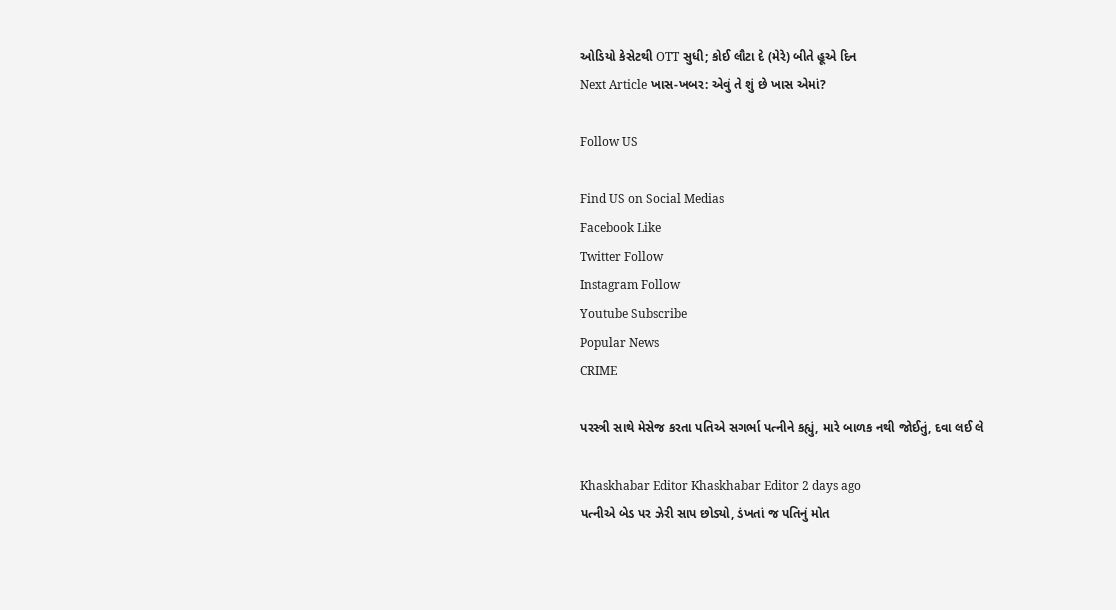ઓડિયો કેસેટથી OTT સુધી; કોઈ લૌટા દે (મેરે) બીતે હૂએ દિન
Next Article ખાસ-ખબર: એવું તે શું છે ખાસ એમાં?

Follow US

Find US on Social Medias
Facebook Like
Twitter Follow
Instagram Follow
Youtube Subscribe
Popular News
CRIME

પરસ્ત્રી સાથે મેસેજ કરતા પતિએ સગર્ભા પત્નીને કહ્યું, મારે બાળક નથી જોઈતું, દવા લઈ લે

Khaskhabar Editor Khaskhabar Editor 2 days ago
પત્નીએ બેડ પર ઝેરી સાપ છોડ્યો, ડંખતાં જ પતિનું મોત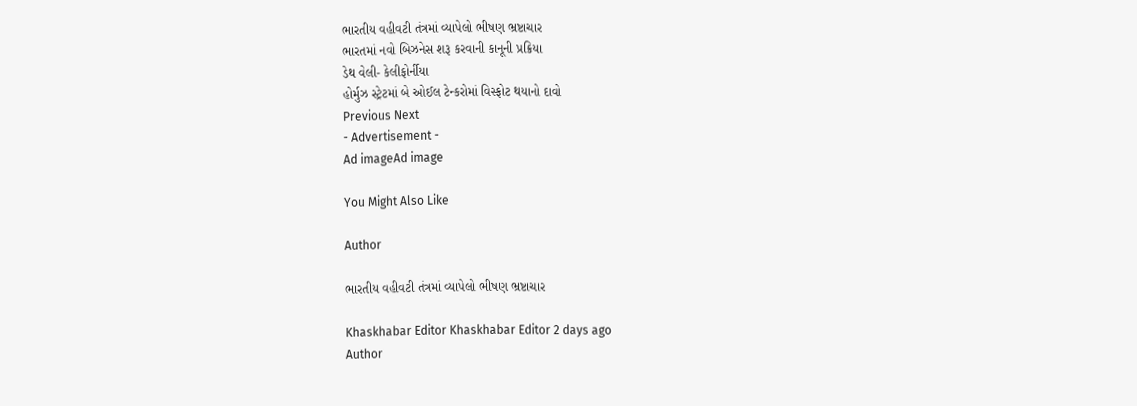ભારતીય વહીવટી તંત્રમાં વ્યાપેલો ભીષણ ભ્રષ્ટાચાર
ભારતમાં નવો બિઝનેસ શરૂ કરવાની કાનૂની પ્રક્રિયા
ડેથ વેલી- કેલીફોર્નીયા
હોર્મુઝ સ્ટ્રેટમાં બે ઓઈલ ટેન્કરોમાં વિસ્ફોટ થયાનો દાવો
Previous Next
- Advertisement -
Ad imageAd image

You Might Also Like

Author

ભારતીય વહીવટી તંત્રમાં વ્યાપેલો ભીષણ ભ્રષ્ટાચાર

Khaskhabar Editor Khaskhabar Editor 2 days ago
Author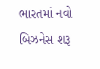ભારતમાં નવો બિઝનેસ શરૂ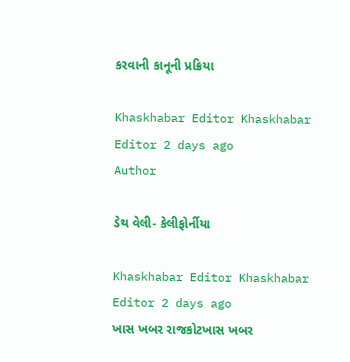કરવાની કાનૂની પ્રક્રિયા

Khaskhabar Editor Khaskhabar Editor 2 days ago
Author

ડેથ વેલી- કેલીફોર્નીયા

Khaskhabar Editor Khaskhabar Editor 2 days ago
ખાસ ખબર રાજકોટખાસ ખબર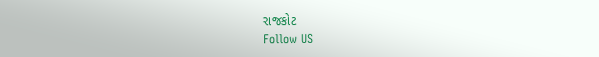રાજકોટ
Follow US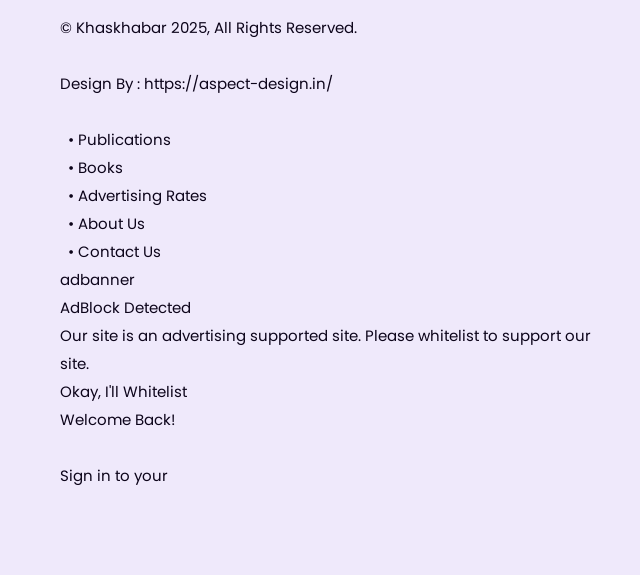© Khaskhabar 2025, All Rights Reserved.

Design By : https://aspect-design.in/

  • Publications
  • Books
  • Advertising Rates
  • About Us
  • Contact Us
adbanner
AdBlock Detected
Our site is an advertising supported site. Please whitelist to support our site.
Okay, I'll Whitelist
Welcome Back!

Sign in to your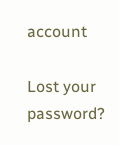account

Lost your password?